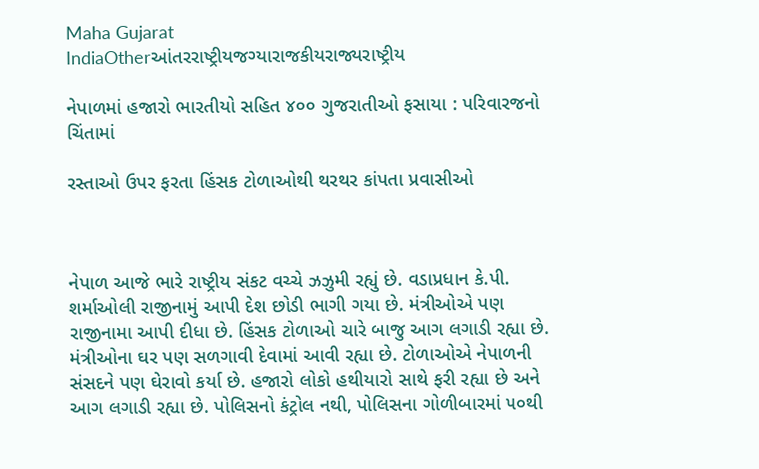Maha Gujarat
IndiaOtherઆંતરરાષ્ટ્રીયજગ્યારાજકીયરાજ્યરાષ્ટ્રીય

નેપાળમાં હજારો ભારતીયો સહિત ૪૦૦ ગુજરાતીઓ ફસાયા : પરિવારજનો ચિંતામાં

રસ્તાઓ ઉપર ફરતા હિંસક ટોળાઓથી થરથર કાંપતા પ્રવાસીઓ



નેપાળ આજે ભારે રાષ્ટ્રીય સંકટ વચ્ચે ઝઝુમી રહ્યું છે. વડાપ્રધાન કે.પી. શર્માઓલી રાજીનામું આપી દેશ છોડી ભાગી ગયા છે. મંત્રીઓએ પણ રાજીનામા આપી દીધા છે. હિંસક ટોળાઓ ચારે બાજુ આગ લગાડી રહ્યા છે. મંત્રીઓના ઘર પણ સળગાવી દેવામાં આવી રહ્યા છે. ટોળાઓએ નેપાળની સંસદને પણ ઘેરાવો કર્યા છે. હજારો લોકો હથીયારો સાથે ફરી રહ્યા છે અને આગ લગાડી રહ્યા છે. પોલિસનો કંટ્રોલ નથી, પોલિસના ગોળીબારમાં ૫૦થી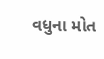વધુના મોત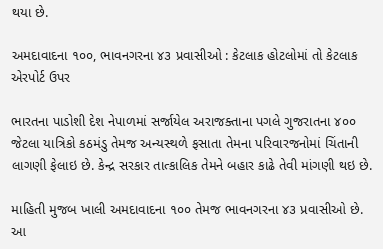થયા છે.

અમદાવાદના ૧૦૦, ભાવનગરના ૪૩ પ્રવાસીઓ : કેટલાક હોટલોમાં તો કેટલાક એરપોર્ટ ઉપર

ભારતના પાડોશી દેશ નેપાળમાં સર્જાયેલ અરાજક્તાના પગલે ગુજરાતના ૪૦૦ જેટલા યાત્રિકો કઠમંડુ તેમજ અન્યસ્થળે ફસાતા તેમના પરિવારજનોમાં ચિંતાની લાગણી ફેલાઇ છે. કેન્દ્ર સરકાર તાત્કાલિક તેમને બહાર કાઢે તેવી માંગણી થઇ છે.

માહિતી મુજબ ખાલી અમદાવાદના ૧૦૦ તેમજ ભાવનગરના ૪૩ પ્રવાસીઓ છે. આ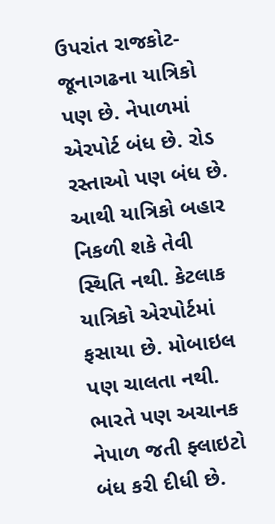ઉપરાંત રાજકોટ-જૂનાગઢના યાત્રિકો પણ છે. નેપાળમાં એરપોર્ટ બંધ છે. રોડ રસ્તાઓ પણ બંધ છે. આથી યાત્રિકો બહાર નિકળી શકે તેવી સ્થિતિ નથી. કેટલાક યાત્રિકો એરપોર્ટમાં ફસાયા છે. મોબાઇલ પણ ચાલતા નથી. ભારતે પણ અચાનક નેપાળ જતી ફ્લાઇટો બંધ કરી દીધી છે.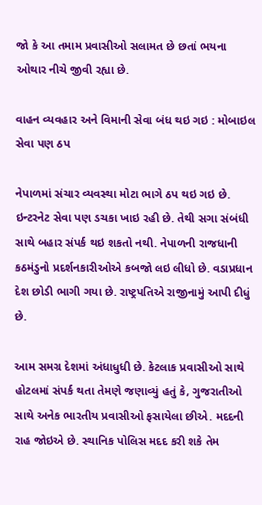જો કે આ તમામ પ્રવાસીઓ સલામત છે છતાં ભયના ઓથાર નીચે જીવી રહ્યા છે.

વાહન વ્યવહાર અને વિમાની સેવા બંધ થઇ ગઇ : મોબાઇલ સેવા પણ ઠપ

નેપાળમાં સંચાર વ્યવસ્થા મોટા ભાગે ઠપ થઇ ગઇ છે. ઇન્ટરનેટ સેવા પણ ડચકા ખાઇ રહી છે. તેથી સગા સંબંધી સાથે બહાર સંપર્ક થઇ શકતો નથી. નેપાળની રાજધાની કઠમંડુનો પ્રદર્શનકારીઓએ કબજો લઇ લીધો છે. વડાપ્રધાન દેશ છોડી ભાગી ગયા છે. રાષ્ટ્રપતિએ રાજીનામું આપી દીધું છે.

આમ સમગ્ર દેશમાં અંધાધુધી છે. કેટલાક પ્રવાસીઓ સાથે હોટલમાં સંપર્ક થતા તેમણે જણાવ્યું હતું કે, ગુજરાતીઓ સાથે અનેક ભારતીય પ્રવાસીઓ ફસાયેલા છીએ. મદદની રાહ જોઇએ છે. સ્થાનિક પોલિસ મદદ કરી શકે તેમ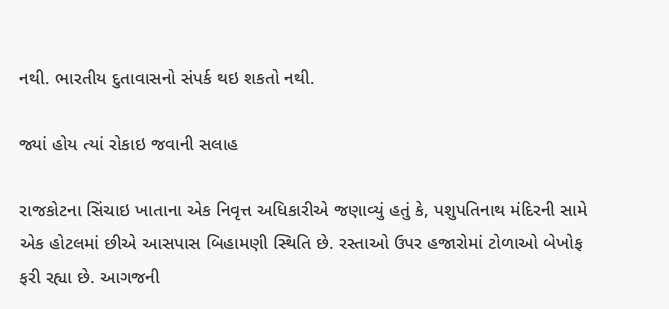નથી. ભારતીય દુતાવાસનો સંપર્ક થઇ શકતો નથી.

જ્યાં હોય ત્યાં રોકાઇ જવાની સલાહ

રાજકોટના સિંચાઇ ખાતાના એક નિવૃત્ત અધિકારીએ જણાવ્યું હતું કે, પશુપતિનાથ મંદિરની સામે એક હોટલમાં છીએ આસપાસ બિહામણી સ્થિતિ છે. રસ્તાઓ ઉપર હજારોમાં ટોળાઓ બેખોફ ફરી રહ્યા છે. આગજની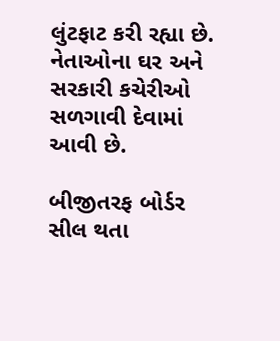લુંટફાટ કરી રહ્યા છે. નેતાઓના ઘર અને સરકારી કચેરીઓ સળગાવી દેવામાં આવી છે.

બીજીતરફ બોર્ડર સીલ થતા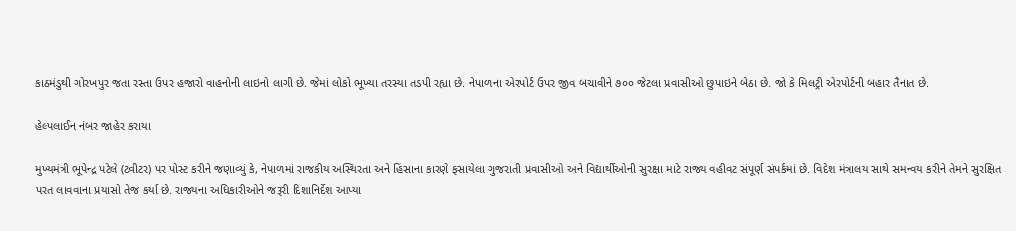કાઠમંડુથી ગોરખપુર જતા રસ્તા ઉપર હજારો વાહનોની લાઇનો લાગી છે. જેમાં લોકો ભૂખ્યા તરસ્યા તડપી રહ્યા છે. નેપાળના એરપોર્ટ ઉપર જીવ બચાવીને ૭૦૦ જેટલા પ્રવાસીઓ છુપાઇને બેઠા છે. જો કે મિલટ્રી એરપોર્ટની બહાર તૈનાત છે.

હેલ્પલાઈન નંબર જાહેર કરાયા

મુખ્યમંત્રી ભૂપેન્દ્ર પટેલે (ટ્વીટર) પર પોસ્ટ કરીને જણાવ્યું કે, નેપાળમાં રાજકીય અસ્થિરતા અને હિંસાના કારણે ફસાયેલા ગુજરાતી પ્રવાસીઓ અને વિદ્યાર્થીઓની સુરક્ષા માટે રાજ્ય વહીવટ સંપૂર્ણ સંપર્કમાં છે. વિદેશ મંત્રાલય સાથે સમન્વય કરીને તેમને સુરક્ષિત પરત લાવવાના પ્રયાસો તેજ કર્યા છે. રાજ્યના અધિકારીઓને જરૂરી દિશાનિર્દેશ આપ્યા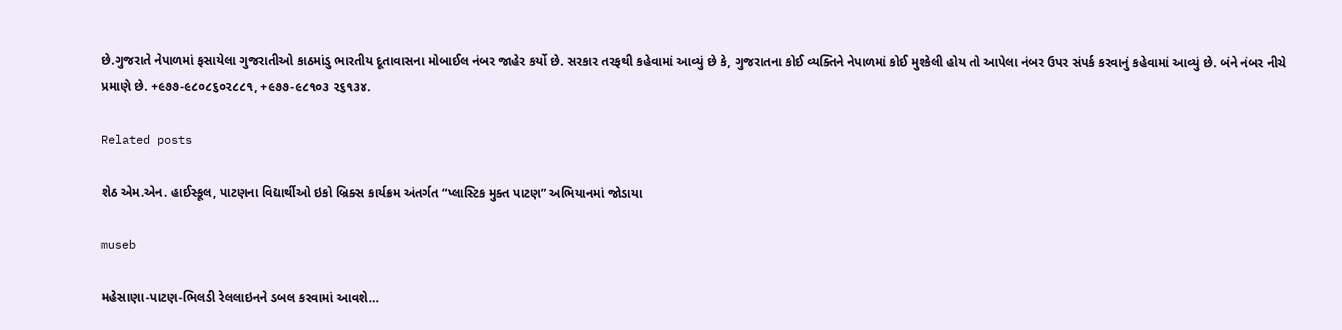છે.ગુજરાતે નેપાળમાં ફસાયેલા ગુજરાતીઓ કાઠમાંડુ ભારતીય દૂતાવાસના મોબાઈલ નંબર જાહેર કર્યો છે. સરકાર તરફથી કહેવામાં આવ્યું છે કે, ગુજરાતના કોઈ વ્યક્તિને નેપાળમાં કોઈ મુશ્કેલી હોય તો આપેલા નંબર ઉપર સંપર્ક કરવાનું કહેવામાં આવ્યું છે. બંને નંબર નીચે પ્રમાણે છે. +૯૭૭-૯૮૦૮૬૦૨૮૮૧, +૯૭૭-૯૮૧૦૩ ૨૬૧૩૪.

Related posts

શેઠ એમ.એન. હાઈસ્કૂલ, પાટણના વિદ્યાર્થીઓ ઇકો બ્રિક્સ કાર્યક્રમ અંતર્ગત “પ્લાસ્ટિક મુક્ત પાટણ” અભિયાનમાં જોડાયા

museb

મહેસાણા-પાટણ-ભિલડી રેલલાઇનને ડબલ કરવામાં આવશે…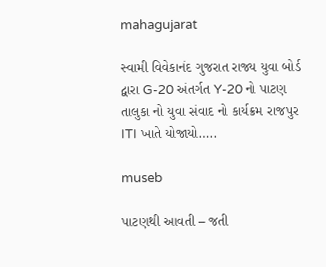mahagujarat

સ્વામી વિવેકાનંદ ગુજરાત રાજ્ય યુવા બોર્ડ દ્વારા G-20 અંતર્ગત Y-20 નો પાટણ તાલુકા નો યુવા સંવાદ નો કાર્યક્રમ રાજપુર ITI ખાતે યોજાયો…..

museb

પાટણથી આવતી – જતી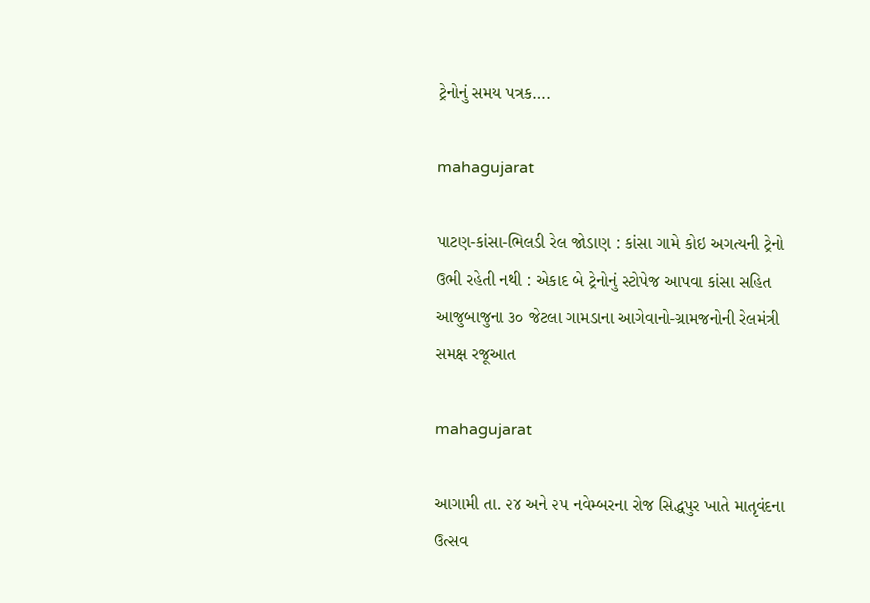ટ્રેનોનું સમય પત્રક….

mahagujarat

પાટણ-કાંસા-ભિલડી રેલ જોડાણ : કાંસા ગામે કોઇ અગત્યની ટ્રેનો ઉભી રહેતી નથી : એકાદ બે ટ્રેનોનું સ્ટોપેજ આપવા કાંસા સહિત આજુબાજુના ૩૦ જેટલા ગામડાના આગેવાનો-ગ્રામજનોની રેલમંત્રી સમક્ષ રજૂઆત

mahagujarat

આગામી તા. ૨૪ અને ૨૫ નવેમ્બરના રોજ સિદ્ધપુર ખાતે માતૃવંદના ઉત્સવ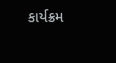કાર્યક્રમ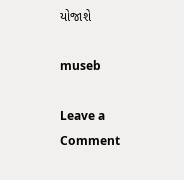યોજાશે

museb

Leave a Comment